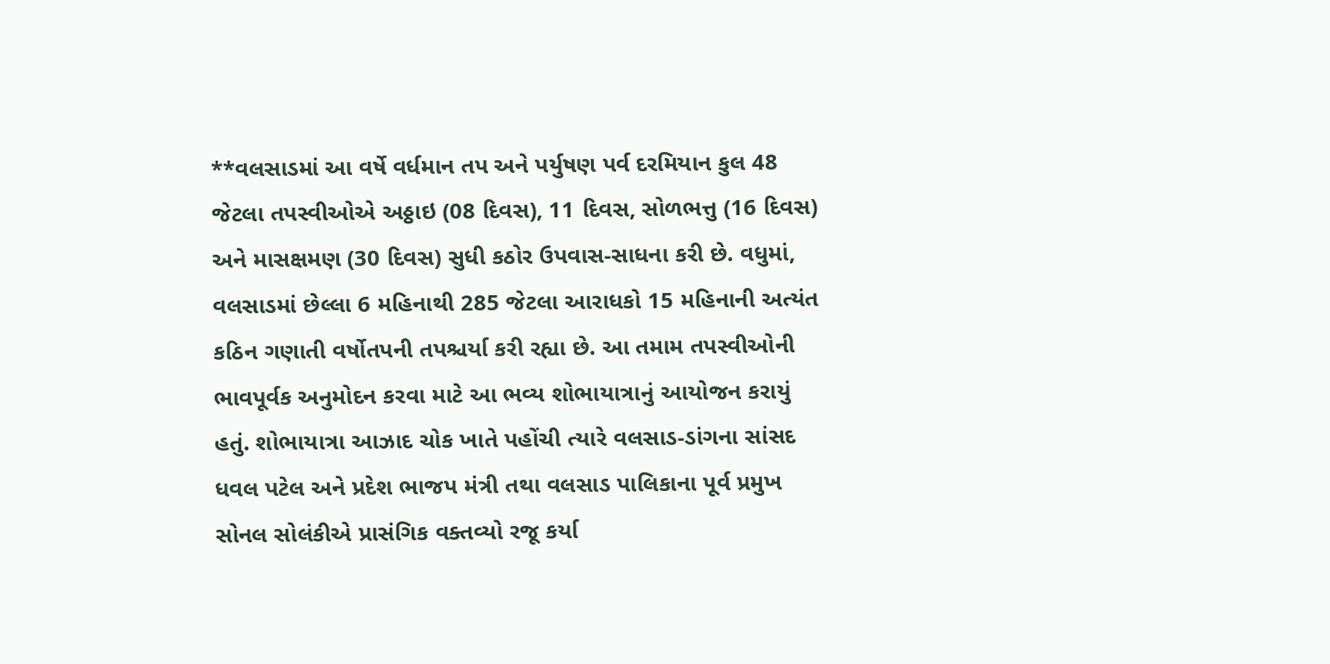**વલસાડમાં આ વર્ષે વર્ધમાન તપ અને પર્યુષણ પર્વ દરમિયાન કુલ 48 જેટલા તપસ્વીઓએ અઠ્ઠાઇ (08 દિવસ), 11 દિવસ, સોળભત્તુ (16 દિવસ) અને માસક્ષમણ (30 દિવસ) સુધી કઠોર ઉપવાસ-સાધના કરી છે. વધુમાં, વલસાડમાં છેલ્લા 6 મહિનાથી 285 જેટલા આરાધકો 15 મહિનાની અત્યંત કઠિન ગણાતી વર્ષોતપની તપશ્ચર્યા કરી રહ્યા છે. આ તમામ તપસ્વીઓની ભાવપૂર્વક અનુમોદન કરવા માટે આ ભવ્ય શોભાયાત્રાનું આયોજન કરાયું હતું. શોભાયાત્રા આઝાદ ચોક ખાતે પહોંચી ત્યારે વલસાડ-ડાંગના સાંસદ ધવલ પટેલ અને પ્રદેશ ભાજપ મંત્રી તથા વલસાડ પાલિકાના પૂર્વ પ્રમુખ સોનલ સોલંકીએ પ્રાસંગિક વક્તવ્યો રજૂ કર્યા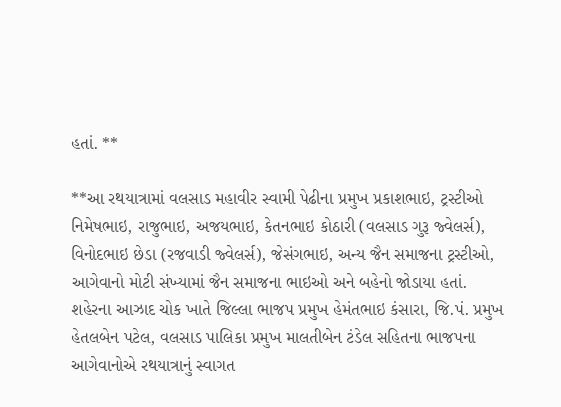હતાં. **

**આ રથયાત્રામાં વલસાડ મહાવીર સ્વામી પેઢીના પ્રમુખ પ્રકાશભાઇ, ટ્રસ્ટીઓ નિમેષભાઇ, રાજુભાઇ, અજયભાઇ, કેતનભાઇ કોઠારી (વલસાડ ગુરૂ જ્વેલર્સ), વિનોદભાઇ છેડા (રજવાડી જ્વેલર્સ), જેસંગભાઇ, અન્ય જૈન સમાજના ટ્રસ્ટીઓ, આગેવાનો મોટી સંખ્યામાં જૈન સમાજના ભાઇઓ અને બહેનો જોડાયા હતાં. શહેરના આઝાદ ચોક ખાતે જિલ્લા ભાજપ પ્રમુખ હેમંતભાઇ કંસારા, જિ.પં. પ્રમુખ હેતલબેન પટેલ, વલસાડ પાલિકા પ્રમુખ માલતીબેન ટંડેલ સહિતના ભાજપના આગેવાનોએ રથયાત્રાનું સ્વાગત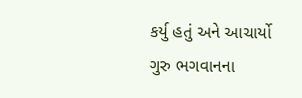કર્યુ હતું અને આચાર્યો ગુરુ ભગવાનના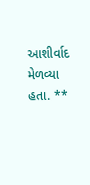આશીર્વાદ મેળવ્યા હતા. **